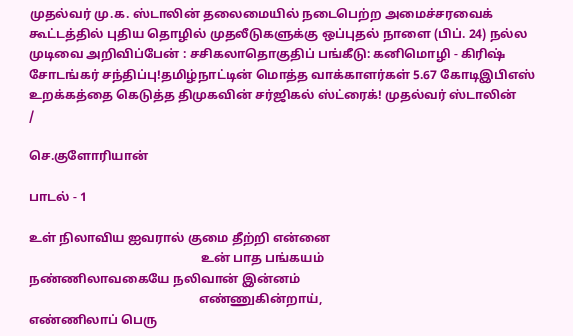முதல்வர் மு.க. ஸ்டாலின் தலைமையில் நடைபெற்ற அமைச்சரவைக் கூட்டத்தில் புதிய தொழில் முதலீடுகளுக்கு ஒப்புதல் நாளை (பிப். 24) நல்ல முடிவை அறிவிப்பேன் : சசிகலாதொகுதிப் பங்கீடு: கனிமொழி - கிரிஷ் சோடங்கர் சந்திப்பு!தமிழ்நாட்டின் மொத்த வாக்காளர்கள் 5.67 கோடிஇபிஎஸ் உறக்கத்தை கெடுத்த திமுகவின் சர்ஜிகல் ஸ்ட்ரைக்! முதல்வர் ஸ்டாலின்
/

செ.குளோரியான்

பாடல் - 1

உள் நிலாவிய ஐவரால் குமை தீற்றி என்னை
                                                       உன் பாத பங்கயம்
நண்ணிலாவகையே நலிவான் இன்னம்
                                                      எண்ணுகின்றாய்,
எண்ணிலாப் பெரு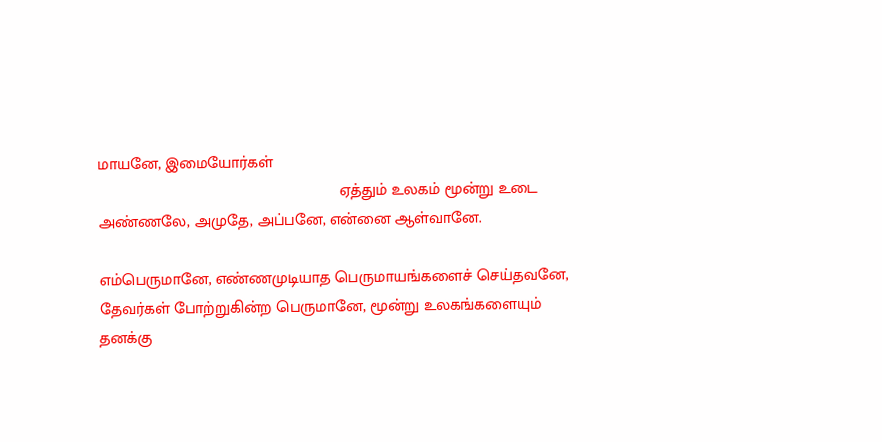மாயனே, இமையோர்கள்
                                                      ஏத்தும் உலகம் மூன்று உடை
அண்ணலே, அமுதே, அப்பனே, என்னை ஆள்வானே.

எம்பெருமானே, எண்ணமுடியாத பெருமாயங்களைச் செய்தவனே, தேவர்கள் போற்றுகின்ற பெருமானே, மூன்று உலகங்களையும் தனக்கு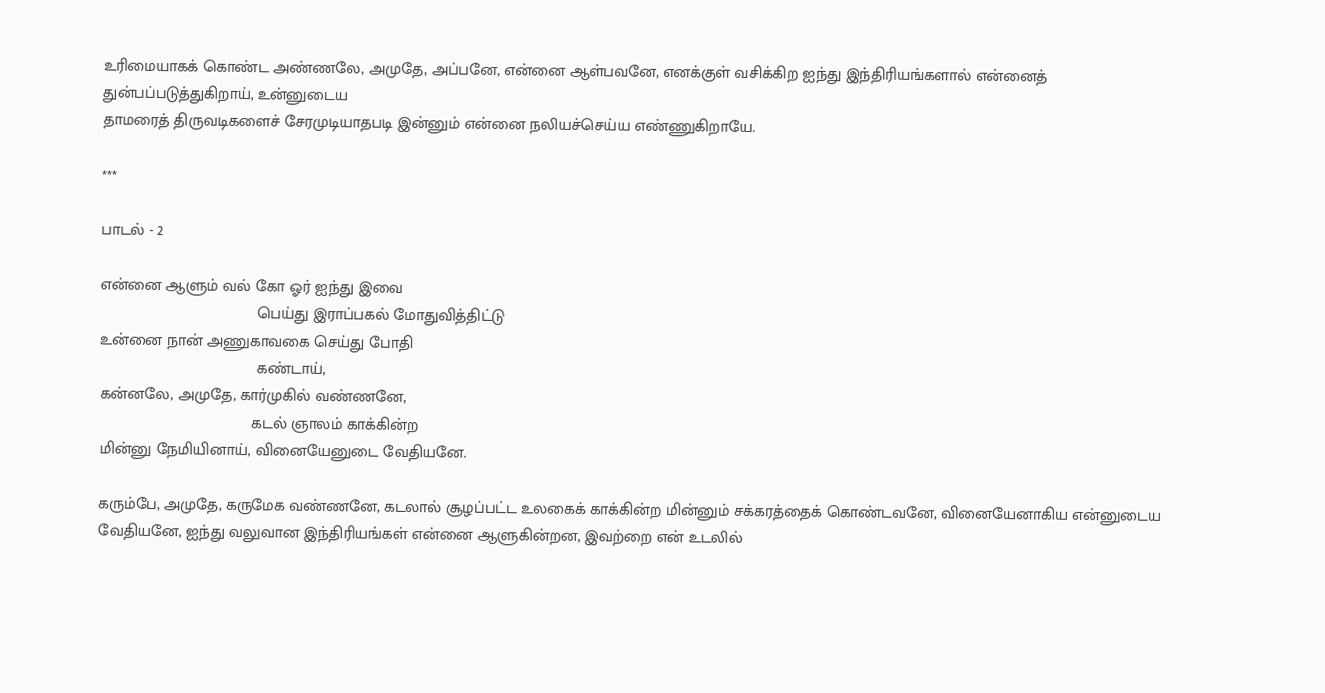உரிமையாகக் கொண்ட அண்ணலே, அமுதே, அப்பனே, என்னை ஆள்பவனே, எனக்குள் வசிக்கிற ஐந்து இந்திரியங்களால் என்னைத் துன்பப்படுத்துகிறாய், உன்னுடைய
தாமரைத் திருவடிகளைச் சேரமுடியாதபடி இன்னும் என்னை நலியச்செய்ய எண்ணுகிறாயே.

***

பாடல் - 2

என்னை ஆளும் வல் கோ ஓர் ஐந்து இவை
                                   பெய்து இராப்பகல் மோதுவித்திட்டு
உன்னை நான் அணுகாவகை செய்து போதி
                                   கண்டாய்,
கன்னலே, அமுதே, கார்முகில் வண்ணனே,
                                  கடல் ஞாலம் காக்கின்ற
மின்னு நேமியினாய், வினையேனுடை வேதியனே.

கரும்பே, அமுதே, கருமேக வண்ணனே, கடலால் சூழப்பட்ட உலகைக் காக்கின்ற மின்னும் சக்கரத்தைக் கொண்டவனே, வினையேனாகிய என்னுடைய வேதியனே, ஐந்து வலுவான இந்திரியங்கள் என்னை ஆளுகின்றன, இவற்றை என் உடலில்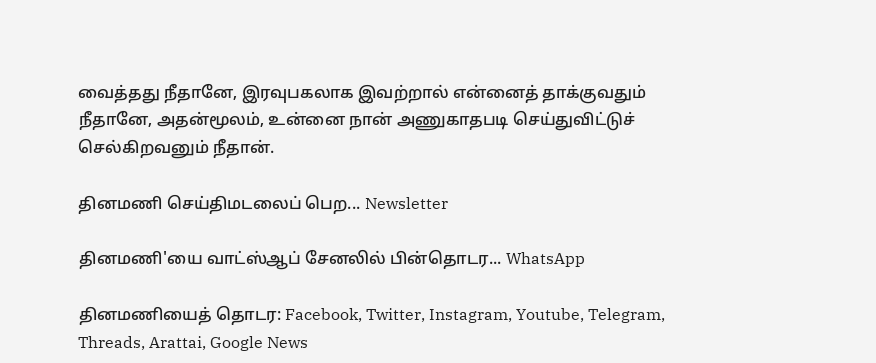வைத்தது நீதானே, இரவுபகலாக இவற்றால் என்னைத் தாக்குவதும் நீதானே, அதன்மூலம், உன்னை நான் அணுகாதபடி செய்துவிட்டுச் செல்கிறவனும் நீதான்.

தினமணி செய்திமடலைப் பெற... Newsletter

தினமணி'யை வாட்ஸ்ஆப் சேனலில் பின்தொடர... WhatsApp

தினமணியைத் தொடர: Facebook, Twitter, Instagram, Youtube, Telegram, Threads, Arattai, Google News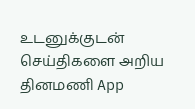உடனுக்குடன் செய்திகளை அறிய தினமணி App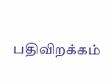பதிவிறக்கம்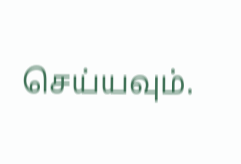செய்யவும்.